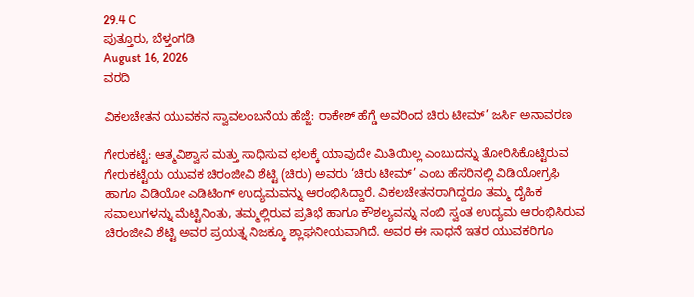29.4 C
ಪುತ್ತೂರು, ಬೆಳ್ತಂಗಡಿ
August 16, 2026
ವರದಿ

ವಿಕಲಚೇತನ ಯುವಕನ ಸ್ವಾವಲಂಬನೆಯ ಹೆಜ್ಜೆ: ರಾಕೇಶ್ ಹೆಗ್ಡೆ ಅವರಿಂದ ಚಿರು ಟೀಮ್’ ಜರ್ಸಿ ಅನಾವರಣ

ಗೇರುಕಟ್ಟೆ: ಆತ್ಮವಿಶ್ವಾಸ ಮತ್ತು ಸಾಧಿಸುವ ಛಲಕ್ಕೆ ಯಾವುದೇ ಮಿತಿಯಿಲ್ಲ ಎಂಬುದನ್ನು ತೋರಿಸಿಕೊಟ್ಟಿರುವ ಗೇರುಕಟ್ಟೆಯ ಯುವಕ ಚಿರಂಜೀವಿ ಶೆಟ್ಟಿ (ಚಿರು) ಅವರು ‘ಚಿರು ಟೀಮ್’ ಎಂಬ ಹೆಸರಿನಲ್ಲಿ ವಿಡಿಯೋಗ್ರಫಿ ಹಾಗೂ ವಿಡಿಯೋ ಎಡಿಟಿಂಗ್ ಉದ್ಯಮವನ್ನು ಆರಂಭಿಸಿದ್ದಾರೆ. ವಿಕಲಚೇತನರಾಗಿದ್ದರೂ ತಮ್ಮ ದೈಹಿಕ ಸವಾಲುಗಳನ್ನು ಮೆಟ್ಟಿನಿಂತು, ತಮ್ಮಲ್ಲಿರುವ ಪ್ರತಿಭೆ ಹಾಗೂ ಕೌಶಲ್ಯವನ್ನು ನಂಬಿ ಸ್ವಂತ ಉದ್ಯಮ ಆರಂಭಿಸಿರುವ ಚಿರಂಜೀವಿ ಶೆಟ್ಟಿ ಅವರ ಪ್ರಯತ್ನ ನಿಜಕ್ಕೂ ಶ್ಲಾಘನೀಯವಾಗಿದೆ. ಅವರ ಈ ಸಾಧನೆ ಇತರ ಯುವಕರಿಗೂ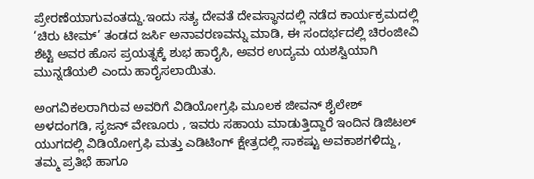ಪ್ರೇರಣೆಯಾಗುವಂತದ್ದು.ಇಂದು ಸತ್ಯ ದೇವತೆ ದೇವಸ್ಥಾನದಲ್ಲಿ ನಡೆದ ಕಾರ್ಯಕ್ರಮದಲ್ಲಿ ‘ಚಿರು ಟೀಮ್’ ತಂಡದ ಜರ್ಸಿ ಅನಾವರಣವನ್ನು ಮಾಡಿ, ಈ ಸಂದರ್ಭದಲ್ಲಿ ಚಿರಂಜೀವಿ ಶೆಟ್ಟಿ ಅವರ ಹೊಸ ಪ್ರಯತ್ನಕ್ಕೆ ಶುಭ ಹಾರೈಸಿ, ಅವರ ಉದ್ಯಮ ಯಶಸ್ವಿಯಾಗಿ ಮುನ್ನಡೆಯಲಿ ಎಂದು ಹಾರೈಸಲಾಯಿತು.

ಅಂಗವಿಕಲರಾಗಿರುವ ಅವರಿಗೆ ವಿಡಿಯೋಗ್ರಫಿ ಮೂಲಕ ಜೀವನ್ ಶೈಲೇಶ್ ಅಳದಂಗಡಿ, ಸೃಜನ್ ವೇಣೂರು , ಇವರು ಸಹಾಯ ಮಾಡುತ್ತಿದ್ದಾರೆ ಇಂದಿನ ಡಿಜಿಟಲ್ ಯುಗದಲ್ಲಿ ವಿಡಿಯೋಗ್ರಫಿ ಮತ್ತು ಎಡಿಟಿಂಗ್ ಕ್ಷೇತ್ರದಲ್ಲಿ ಸಾಕಷ್ಟು ಅವಕಾಶಗಳಿದ್ದು, ತಮ್ಮ ಪ್ರತಿಭೆ ಹಾಗೂ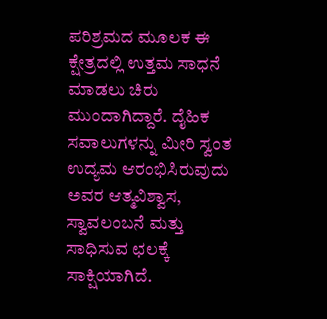ಪರಿಶ್ರಮದ ಮೂಲಕ ಈ ಕ್ಷೇತ್ರದಲ್ಲಿ ಉತ್ತಮ ಸಾಧನೆ ಮಾಡಲು ಚಿರು ಮುಂದಾಗಿದ್ದಾರೆ. ದೈಹಿಕ ಸವಾಲುಗಳನ್ನು ಮೀರಿ ಸ್ವಂತ ಉದ್ಯಮ ಆರಂಭಿಸಿರುವುದು ಅವರ ಆತ್ಮವಿಶ್ವಾಸ, ಸ್ವಾವಲಂಬನೆ ಮತ್ತು ಸಾಧಿಸುವ ಛಲಕ್ಕೆ ಸಾಕ್ಷಿಯಾಗಿದೆ.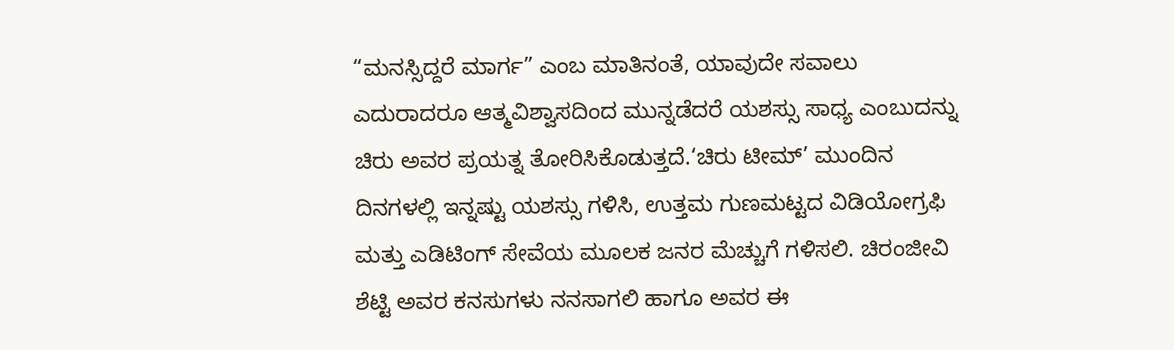“ಮನಸ್ಸಿದ್ದರೆ ಮಾರ್ಗ” ಎಂಬ ಮಾತಿನಂತೆ, ಯಾವುದೇ ಸವಾಲು ಎದುರಾದರೂ ಆತ್ಮವಿಶ್ವಾಸದಿಂದ ಮುನ್ನಡೆದರೆ ಯಶಸ್ಸು ಸಾಧ್ಯ ಎಂಬುದನ್ನು ಚಿರು ಅವರ ಪ್ರಯತ್ನ ತೋರಿಸಿಕೊಡುತ್ತದೆ.‘ಚಿರು ಟೀಮ್’ ಮುಂದಿನ ದಿನಗಳಲ್ಲಿ ಇನ್ನಷ್ಟು ಯಶಸ್ಸು ಗಳಿಸಿ, ಉತ್ತಮ ಗುಣಮಟ್ಟದ ವಿಡಿಯೋಗ್ರಫಿ ಮತ್ತು ಎಡಿಟಿಂಗ್ ಸೇವೆಯ ಮೂಲಕ ಜನರ ಮೆಚ್ಚುಗೆ ಗಳಿಸಲಿ. ಚಿರಂಜೀವಿ ಶೆಟ್ಟಿ ಅವರ ಕನಸುಗಳು ನನಸಾಗಲಿ ಹಾಗೂ ಅವರ ಈ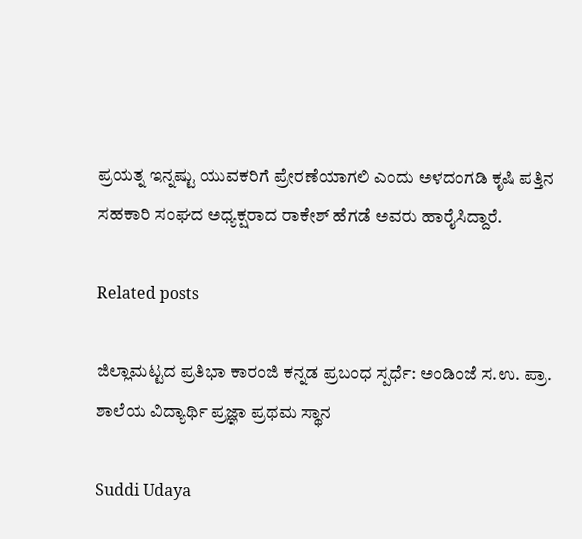ಪ್ರಯತ್ನ ಇನ್ನಷ್ಟು ಯುವಕರಿಗೆ ಪ್ರೇರಣೆಯಾಗಲಿ ಎಂದು ಅಳದಂಗಡಿ ಕೃಷಿ ಪತ್ತಿನ ಸಹಕಾರಿ ಸಂಘದ ಅಧ್ಯಕ್ಷರಾದ ರಾಕೇಶ್ ಹೆಗಡೆ ಅವರು ಹಾರೈಸಿದ್ದಾರೆ.

Related posts

ಜಿಲ್ಲಾಮಟ್ಟದ ಪ್ರತಿಭಾ ಕಾರಂಜಿ ಕನ್ನಡ ಪ್ರಬಂಧ ಸ್ಪರ್ಧೆ: ಅಂಡಿಂಜೆ ಸ.ಉ. ಪ್ರಾ. ಶಾಲೆಯ ವಿದ್ಯಾರ್ಥಿ ಪ್ರಜ್ಞಾ ಪ್ರಥಮ ಸ್ಥಾನ

Suddi Udaya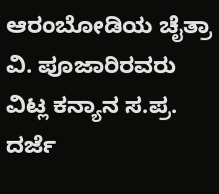ಆರಂಬೋಡಿಯ ಚೈತ್ರಾ ವಿ. ಪೂಜಾರಿರವರು ವಿಟ್ಲ ಕನ್ಯಾನ ಸ.ಪ್ರ. ದರ್ಜೆ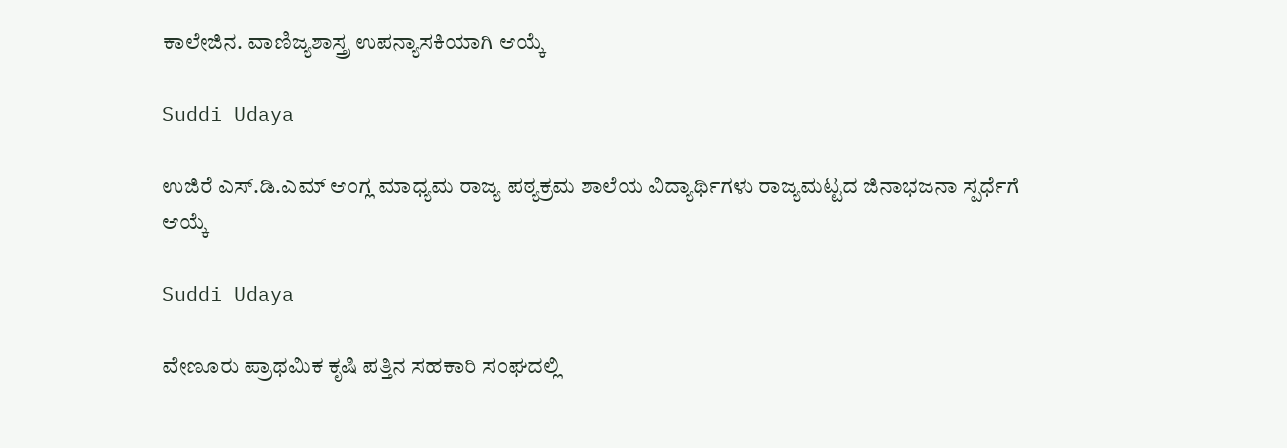ಕಾಲೇಜಿನ. ವಾಣಿಜ್ಯಶಾಸ್ತ್ರ ಉಪನ್ಯಾಸಕಿಯಾಗಿ ಆಯ್ಕೆ

Suddi Udaya

ಉಜಿರೆ ಎಸ್.ಡಿ.ಎಮ್ ಆಂಗ್ಲ ಮಾಧ್ಯಮ ರಾಜ್ಯ ಪಠ್ಯಕ್ರಮ ಶಾಲೆಯ ವಿದ್ಯಾರ್ಥಿಗಳು ರಾಜ್ಯಮಟ್ಟದ ಜಿನಾಭಜನಾ ಸ್ಪರ್ಧೆಗೆ ಆಯ್ಕೆ

Suddi Udaya

ವೇಣೂರು ಪ್ರಾಥಮಿಕ ಕೃಷಿ ಪತ್ತಿನ ಸಹಕಾರಿ ಸಂಘದಲ್ಲಿ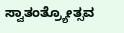ಸ್ವಾತಂತ್ರ್ಯೋತ್ಸವ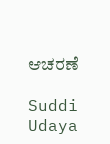ಆಚರಣೆ

Suddi Udaya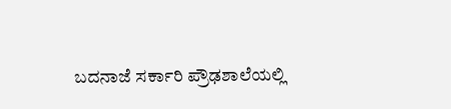ಬದನಾಜೆ ಸರ್ಕಾರಿ ಪ್ರೌಢಶಾಲೆಯಲ್ಲಿ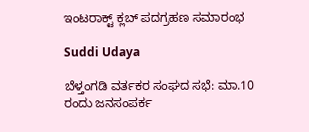ಇಂಟರಾಕ್ಟ್ ಕ್ಲಬ್ ಪದಗ್ರಹಣ ಸಮಾರಂಭ

Suddi Udaya

ಬೆಳ್ತಂಗಡಿ ವರ್ತಕರ ಸಂಘದ ಸಭೆ: ಮಾ.10 ರಂದು ಜನಸಂಪರ್ಕ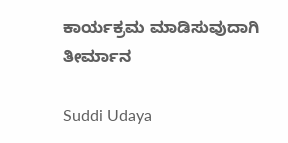ಕಾರ್ಯಕ್ರಮ ಮಾಡಿಸುವುದಾಗಿ ತೀರ್ಮಾನ

Suddi Udaya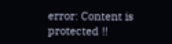error: Content is protected !!